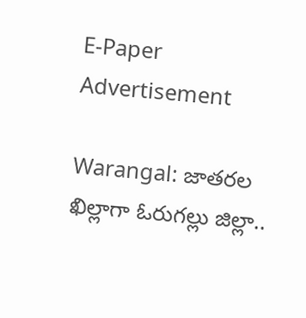E-Paper
Advertisement

Warangal: జాతరల ఖిల్లాగా ఓరుగల్లు జిల్లా..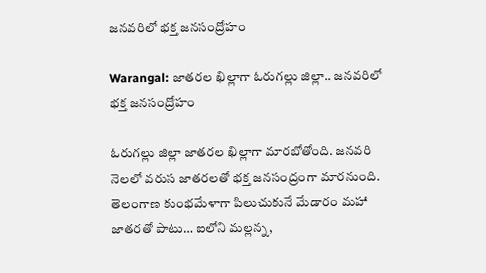జనవరిలో భక్త జనసంద్రోహం

Warangal: జాతరల ఖిల్లాగా ఓరుగల్లు జిల్లా.. జనవరిలో భక్త జనసంద్రోహం

ఓరుగల్లు జిల్లా జాతరల ఖిల్లాగా మారబోతోంది. జనవరి నెలలో వరుస జాతరలతో భక్త జనసంద్రంగా మారనుంది. తెలంగాణ కుంభమేళాగా పిలుచుకునే మేడారం మహా జాతరతో పాటు… ఐలోని మల్లన్న,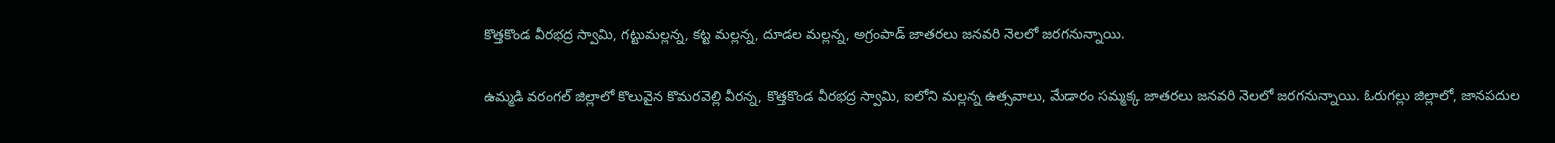కొత్తకొండ వీరభద్ర స్వామి, గట్టుమల్లన్న, కట్ట మల్లన్న, దూడల మల్లన్న, అగ్రంపాడ్ జాతరలు జనవరి నెలలో జరగనున్నాయి.

ఉమ్మడి వరంగల్ జిల్లాలో కొలువైన కొమరవెల్లి వీరన్న, కొత్తకొండ వీరభద్ర స్వామి, ఐలోని మల్లన్న ఉత్సవాలు, మేడారం సమ్మక్క జాతరలు జనవరి నెలలో జరగనున్నాయి. ఓరుగల్లు జిల్లాలో, జానపదుల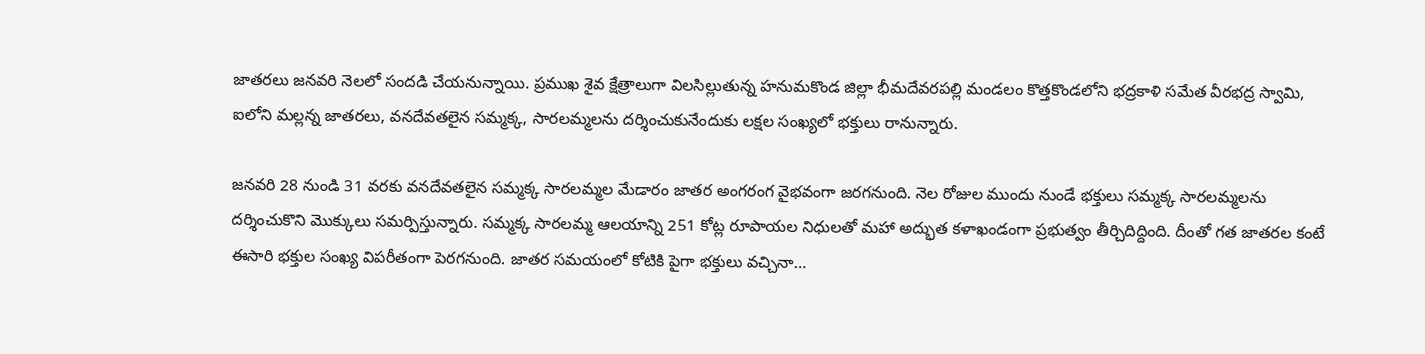జాతరలు జనవరి నెలలో సందడి చేయనున్నాయి. ప్రముఖ శైవ క్షేత్రాలుగా విలసిల్లుతున్న హనుమకొండ జిల్లా భీమదేవరపల్లి మండలం కొత్తకొండలోని భద్రకాళి సమేత వీరభద్ర స్వామి, ఐలోని మల్లన్న జాతరలు, వనదేవతలైన సమ్మక్క, సారలమ్మలను దర్శించుకునేందుకు లక్షల సంఖ్యలో భక్తులు రానున్నారు.

జనవరి 28 నుండి 31 వరకు వనదేవతలైన సమ్మక్క సారలమ్మల మేడారం జాతర అంగరంగ వైభవంగా జరగనుంది. నెల రోజుల ముందు నుండే భక్తులు సమ్మక్క సారలమ్మలను దర్శించుకొని మొక్కులు సమర్పిస్తున్నారు. సమ్మక్క సారలమ్మ ఆలయాన్ని 251 కోట్ల రూపాయల నిధులతో మహా అద్భుత కళాఖండంగా ప్రభుత్వం తీర్చిదిద్దింది. దీంతో గత జాతరల కంటే ఈసారి భక్తుల సంఖ్య విపరీతంగా పెరగనుంది. జాతర సమయంలో కోటికి పైగా భక్తులు వచ్చినా…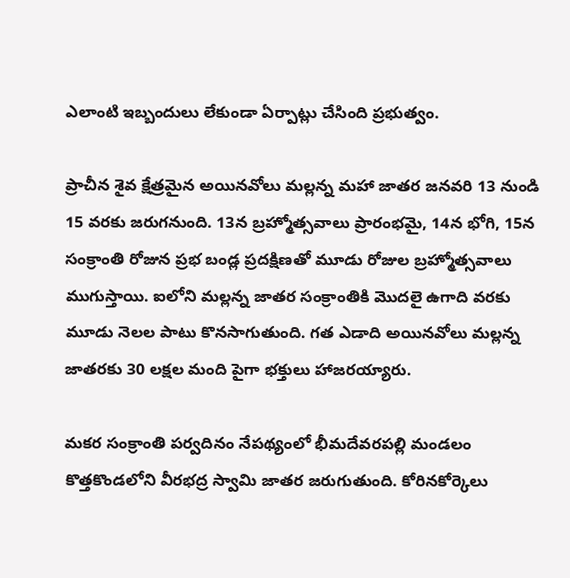ఎలాంటి ఇబ్బందులు లేకుండా ఏర్పాట్లు చేసింది ప్రభుత్వం.

ప్రాచీన శైవ క్షేత్రమైన అయినవోలు మల్లన్న మహా జాతర జనవరి 13 నుండి 15 వరకు జరుగనుంది. 13న బ్రహ్మోత్సవాలు ప్రారంభమై, 14న భోగి, 15న సంక్రాంతి రోజున ప్రభ బండ్ల ప్రదక్షిణతో మూడు రోజుల బ్రహ్మోత్సవాలు ముగుస్తాయి. ఐలోని మల్లన్న జాతర సంక్రాంతికి మొదలై ఉగాది వరకు మూడు నెలల పాటు కొనసాగుతుంది. గత ఎడాది అయినవోలు మల్లన్న జాతరకు 30 లక్షల మంది పైగా భక్తులు హాజరయ్యారు.

మకర సంక్రాంతి పర్వదినం నేపథ్యంలో భీమదేవరపల్లి మండలం కొత్తకొండలోని వీరభద్ర స్వామి జాతర జరుగుతుంది. కోరినకోర్కెలు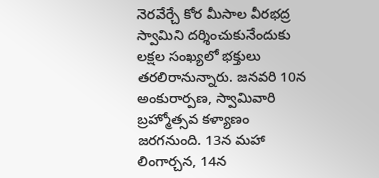నెరవేర్చే కోర మీసాల వీరభద్ర స్వామిని దర్శించుకునేందుకు లక్షల సంఖ్యలో భక్తులు తరలిరానున్నారు. జనవరి 10న అంకురార్పణ, స్వామివారి బ్రహ్మోత్సవ కళ్యాణం జరగనుంది. 13న మహా లింగార్చన, 14న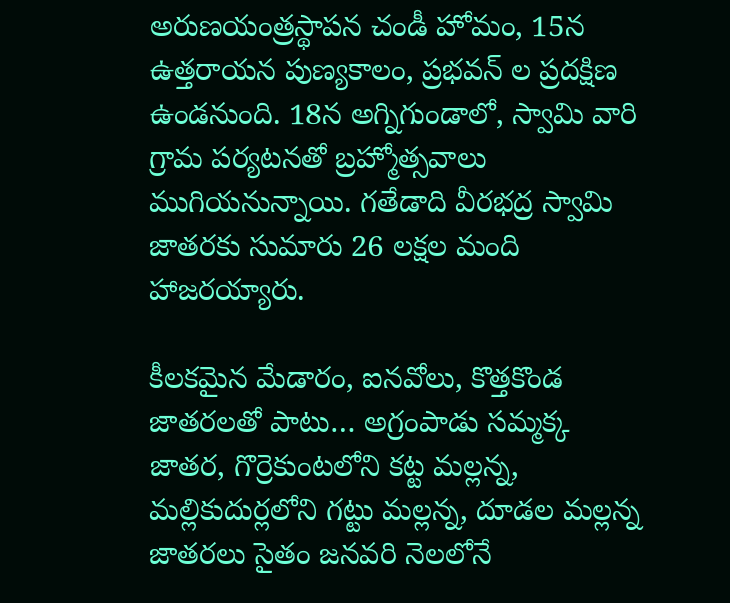అరుణయంత్రస్థాపన చండీ హోమం, 15న ఉత్తరాయన పుణ్యకాలం, ప్రభవన్ ల ప్రదక్షిణ ఉండనుంది. 18న అగ్నిగుండాలో, స్వామి వారి గ్రామ పర్యటనతో బ్రహ్మోత్సవాలు ముగియనున్నాయి. గతేడాది వీరభద్ర స్వామి జాతరకు సుమారు 26 లక్షల మంది హాజరయ్యారు.

కీలకమైన మేడారం, ఐనవోలు, కొత్తకొండ జాతరలతో పాటు… అగ్రంపాడు సమ్మక్క జాతర, గొర్రెకుంటలోని కట్ట మల్లన్న, మల్లికుదుర్లలోని గట్టు మల్లన్న, దూడల మల్లన్న జాతరలు సైతం జనవరి నెలలోనే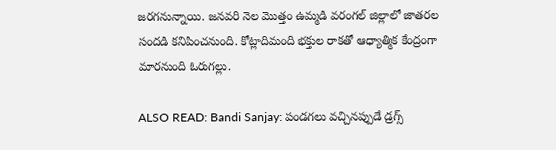జరగనున్నాయి. జనవరి నెల మొత్తం ఉమ్మడి వరంగల్ జిల్లాలో జాతరల సందడి కనిపించనుంది. కోట్లాదిమంది భక్తుల రాకతో ఆధ్యాత్మిక కేంద్రంగా మారనుంది ఓరుగల్లు.

ALSO READ: Bandi Sanjay: పండగలు వచ్చినప్పుడే డ్రగ్స్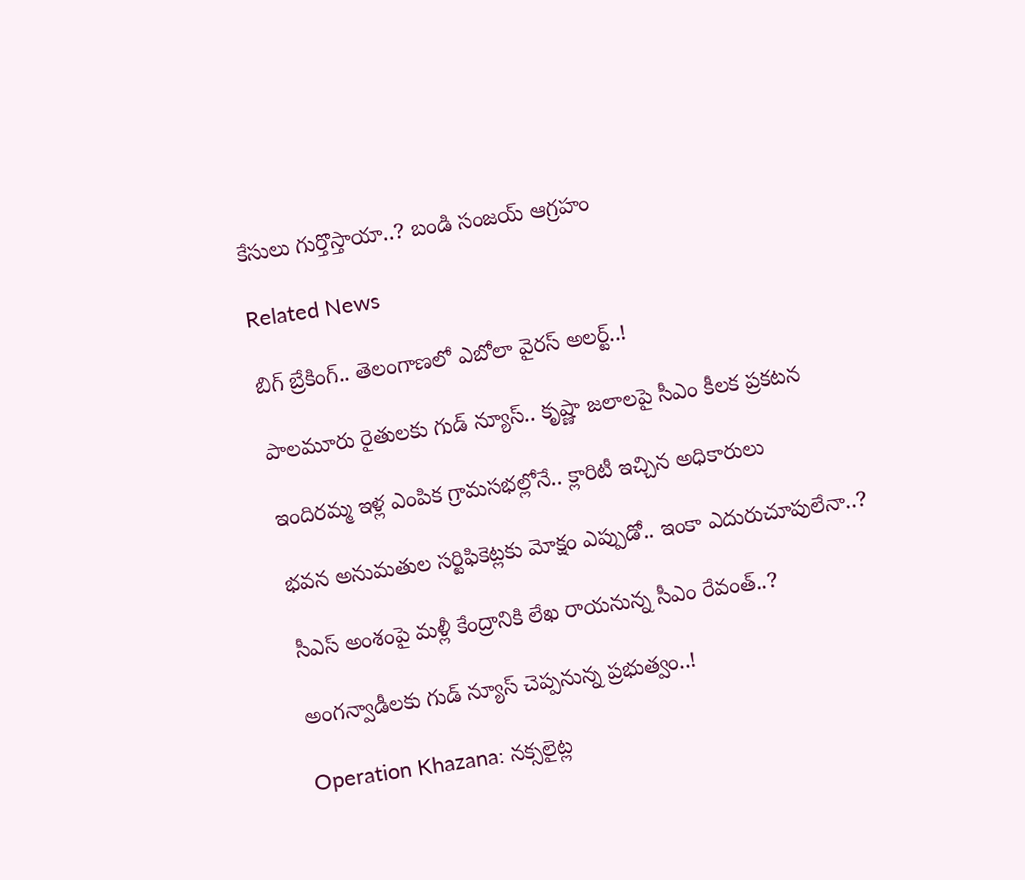కేసులు గుర్తొస్తాయా..? బండి సంజయ్ ఆగ్రహం

Related News

బిగ్ బ్రేకింగ్.. తెలంగాణలో ఎబోలా వైరస్ అలర్ట్..!

పాలమూరు రైతులకు గుడ్ న్యూస్.. కృష్ణా జలాలపై సీఎం కీలక ప్రకటన

ఇందిరమ్మ ఇళ్ల ఎంపిక గ్రామసభల్లోనే.. క్లారిటీ ఇచ్చిన అధికారులు

భవన అనుమతుల సర్టిఫికెట్లకు మోక్షం ఎప్పుడో.. ఇంకా ఎదురుచూపులేనా..?

సీఎస్ అంశంపై మళ్లీ కేంద్రానికి లేఖ రాయనున్న సీఎం రేవంత్..?

అంగన్వాడీలకు గుడ్ న్యూస్ చెప్పనున్న ప్రభుత్వం..!

Operation Khazana: నక్సలైట్ల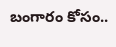బంగారం కోసం..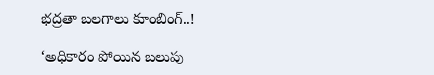భద్రతా బలగాలు కూంబింగ్..!

‘అధికారం పోయిన బలుపు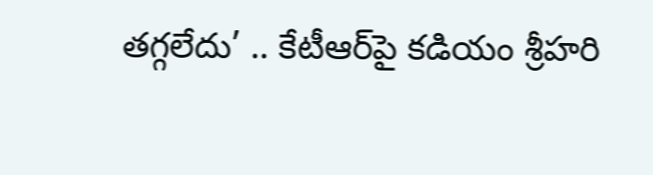తగ్గలేదు’ .. కేటీఆర్‌పై కడియం శ్రీహరి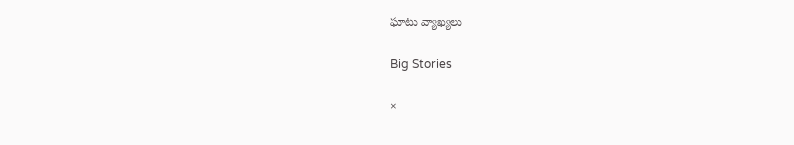ఘాటు వ్యాఖ్యలు

Big Stories

×